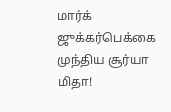மார்க் ஜுக்கர்பெக்கை முந்திய சூர்யா மிதா!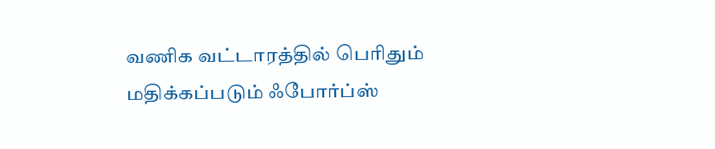வணிக வட்டாரத்தில் பெரிதும் மதிக்கப்படும் ஃபோர்ப்ஸ்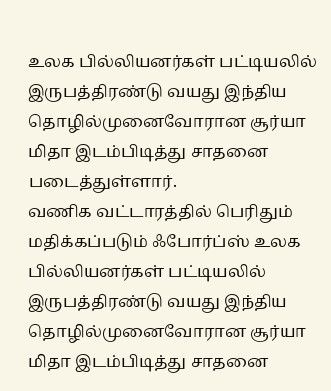உலக பில்லியனர்கள் பட்டியலில் இருபத்திரண்டு வயது இந்திய தொழில்முனைவோரான சூர்யா மிதா இடம்பிடித்து சாதனை படைத்துள்ளார்.
வணிக வட்டாரத்தில் பெரிதும் மதிக்கப்படும் ஃபோர்ப்ஸ் உலக பில்லியனர்கள் பட்டியலில் இருபத்திரண்டு வயது இந்திய தொழில்முனைவோரான சூர்யா மிதா இடம்பிடித்து சாதனை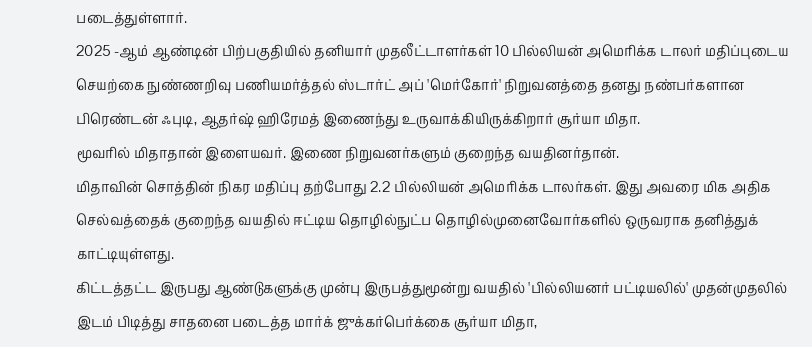படைத்துள்ளார்.
2025 -ஆம் ஆண்டின் பிற்பகுதியில் தனியார் முதலீட்டாளர்கள் 10 பில்லியன் அமெரிக்க டாலர் மதிப்புடைய செயற்கை நுண்ணறிவு பணியமர்த்தல் ஸ்டார்ட் அப் 'மெர்கோர்' நிறுவனத்தை தனது நண்பர்களான பிரெண்டன் ஃபுடி, ஆதர்ஷ் ஹிரேமத் இணைந்து உருவாக்கியிருக்கிறார் சூர்யா மிதா.
மூவரில் மிதாதான் இளையவர். இணை நிறுவனர்களும் குறைந்த வயதினர்தான்.
மிதாவின் சொத்தின் நிகர மதிப்பு தற்போது 2.2 பில்லியன் அமெரிக்க டாலர்கள். இது அவரை மிக அதிக செல்வத்தைக் குறைந்த வயதில் ஈட்டிய தொழில்நுட்ப தொழில்முனைவோர்களில் ஒருவராக தனித்துக் காட்டியுள்ளது.
கிட்டத்தட்ட இருபது ஆண்டுகளுக்கு முன்பு இருபத்துமூன்று வயதில் 'பில்லியனர் பட்டியலில்' முதன்முதலில் இடம் பிடித்து சாதனை படைத்த மார்க் ஜுக்கர்பெர்க்கை சூர்யா மிதா,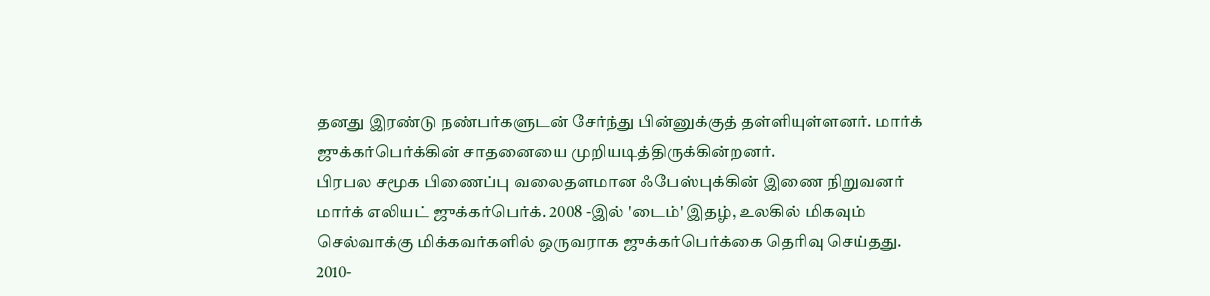தனது இரண்டு நண்பர்களுடன் சேர்ந்து பின்னுக்குத் தள்ளியுள்ளனர். மார்க் ஜுக்கர்பெர்க்கின் சாதனையை முறியடித்திருக்கின்றனர்.
பிரபல சமூக பிணைப்பு வலைதளமான ஃபேஸ்புக்கின் இணை நிறுவனர் மார்க் எலியட் ஜுக்கர்பெர்க். 2008 -இல் 'டைம்' இதழ், உலகில் மிகவும் செல்வாக்கு மிக்கவர்களில் ஒருவராக ஜுக்கர்பெர்க்கை தெரிவு செய்தது. 2010-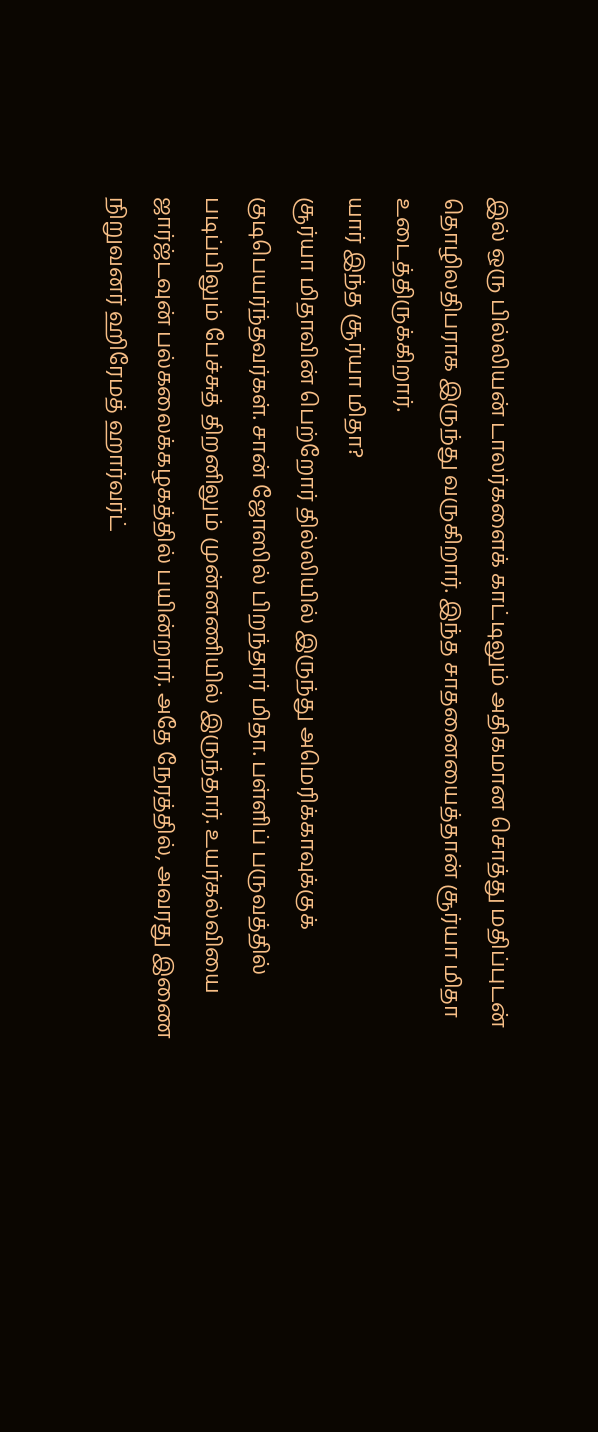இல் ஒரு பில்லியன் டாலர்களைக் காட்டிலும் அதிகமான சொத்து மதிப்புடன் தொழிலதிபராக இருந்து வருகிறார். இந்த சாதனையைத்தான் சூர்யா மிதா உடைத்திருக்கிறார்.
யார் இந்த சூர்யா மிதா?
சூர்யா மிதாவின் பெற்றோர் தில்லியில் இருந்து அமெரிக்காவுக்குக் குடிபெயர்ந்தவர்கள். சான் ஜோஸில் பிறந்தார் மிதா. பள்ளிப் பருவத்தில் படிப்பிலும் பேச்சுத் திறனிலும் முன்னணியில் இருந்தார். உயர்கல்வியை ஜார்ஜ்டவுன் பல்கலைக்கழகத்தில் பயின்றார். அதே நேரத்தில், அவரது இணை நிறுவனர் ஹிரேமத் ஹார்வர்ட்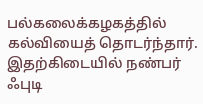பல்கலைக்கழகத்தில் கல்வியைத் தொடர்ந்தார். இதற்கிடையில் நண்பர் ஃபுடி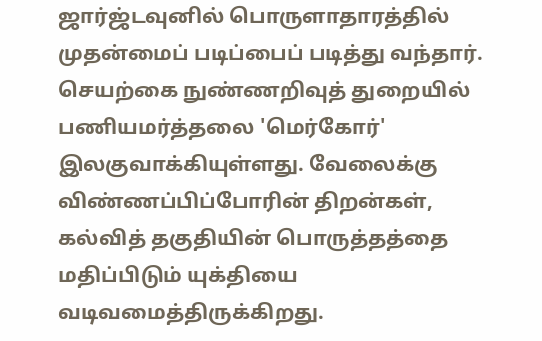ஜார்ஜ்டவுனில் பொருளாதாரத்தில் முதன்மைப் படிப்பைப் படித்து வந்தார்.
செயற்கை நுண்ணறிவுத் துறையில் பணியமர்த்தலை 'மெர்கோர்' இலகுவாக்கியுள்ளது. வேலைக்கு விண்ணப்பிப்போரின் திறன்கள், கல்வித் தகுதியின் பொருத்தத்தை மதிப்பிடும் யுக்தியை வடிவமைத்திருக்கிறது.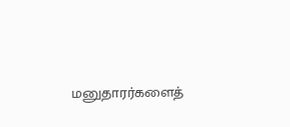மனுதாரர்களைத்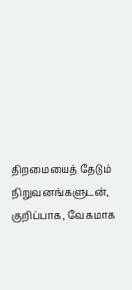திறமையைத் தேடும் நிறுவனங்களுடன், குறிப்பாக, வேகமாக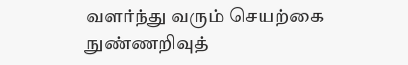வளர்ந்து வரும் செயற்கை நுண்ணறிவுத்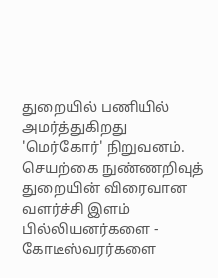துறையில் பணியில் அமர்த்துகிறது 'மெர்கோர்' நிறுவனம். செயற்கை நுண்ணறிவுத் துறையின் விரைவான வளர்ச்சி இளம் பில்லியனர்களை - கோடீஸ்வரர்களை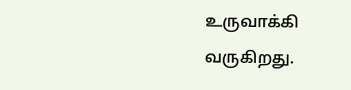உருவாக்கி வருகிறது.